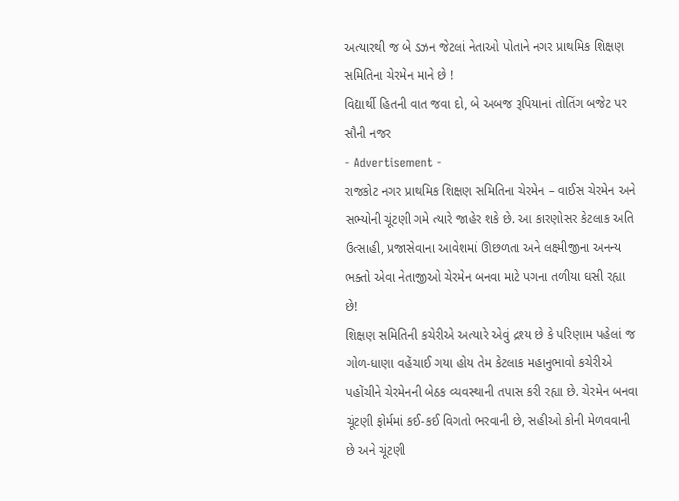અત્યારથી જ બે ડઝન જેટલાં નેતાઓ પોતાને નગર પ્રાથમિક શિક્ષણ સમિતિના ચેરમેન માને છે !
વિદ્યાર્થી હિતની વાત જવા દો, બે અબજ રૂપિયાનાં તોતિંગ બજેટ પર સૌની નજર
- Advertisement -
રાજકોટ નગર પ્રાથમિક શિક્ષણ સમિતિના ચેરમેન – વાઈસ ચેરમેન અને સભ્યોની ચૂંટણી ગમે ત્યારે જાહેર શકે છે. આ કારણોસર કેટલાક અતિ ઉત્સાહી, પ્રજાસેવાના આવેશમાં ઊછળતા અને લક્ષ્મીજીના અનન્ય ભક્તો એવા નેતાજીઓ ચેરમેન બનવા માટે પગના તળીયા ઘસી રહ્યા છે!
શિક્ષણ સમિતિની કચેરીએ અત્યારે એવું દ્રશ્ય છે કે પરિણામ પહેલાં જ ગોળ-ધાણા વહેંચાઈ ગયા હોય તેમ કેટલાક મહાનુભાવો કચેરીએ પહોંચીને ચેરમેનની બેઠક વ્યવસ્થાની તપાસ કરી રહ્યા છે. ચેરમેન બનવા ચૂંટણી ફોર્મમાં કઈ-કઈ વિગતો ભરવાની છે, સહીઓ કોની મેળવવાની છે અને ચૂંટણી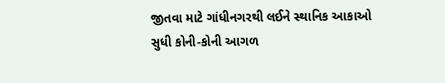જીતવા માટે ગાંધીનગરથી લઈને સ્થાનિક આકાઓ સુધી કોની-કોની આગળ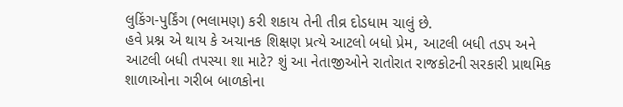લુકિંગ-પુર્કિંગ (ભલામણ) કરી શકાય તેની તીવ્ર દોડધામ ચાલું છે.
હવે પ્રશ્ન એ થાય કે અચાનક શિક્ષણ પ્રત્યે આટલો બધો પ્રેમ, આટલી બધી તડપ અને આટલી બધી તપસ્યા શા માટે? શું આ નેતાજીઓને રાતોરાત રાજકોટની સરકારી પ્રાથમિક શાળાઓના ગરીબ બાળકોના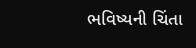ભવિષ્યની ચિંતા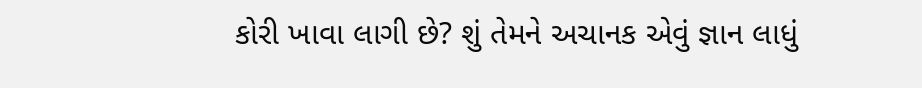કોરી ખાવા લાગી છે? શું તેમને અચાનક એવું જ્ઞાન લાધું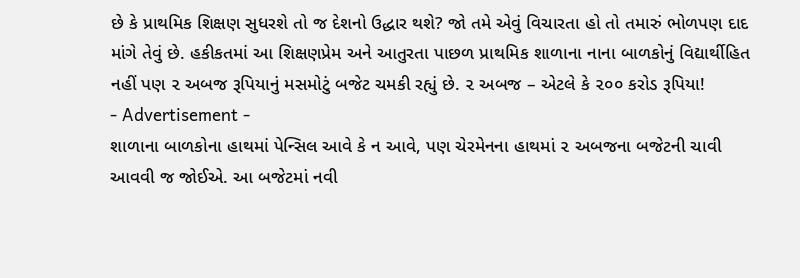છે કે પ્રાથમિક શિક્ષણ સુધરશે તો જ દેશનો ઉદ્ધાર થશે? જો તમે એવું વિચારતા હો તો તમારું ભોળપણ દાદ માંગે તેવું છે. હકીકતમાં આ શિક્ષણપ્રેમ અને આતુરતા પાછળ પ્રાથમિક શાળાના નાના બાળકોનું વિદ્યાર્થીહિત નહીં પણ ૨ અબજ રૂપિયાનું મસમોટું બજેટ ચમકી રહ્યું છે. ૨ અબજ – એટલે કે ૨૦૦ કરોડ રૂપિયા!
- Advertisement -
શાળાના બાળકોના હાથમાં પેન્સિલ આવે કે ન આવે, પણ ચેરમેનના હાથમાં ૨ અબજના બજેટની ચાવી આવવી જ જોઈએ. આ બજેટમાં નવી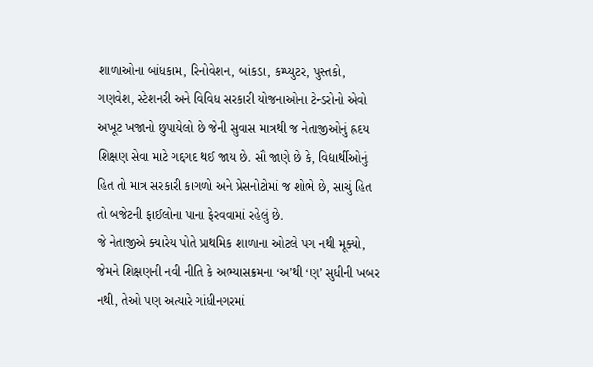શાળાઓના બાંધકામ, રિનોવેશન, બાંકડા, કમ્પ્યુટર, પુસ્તકો, ગણવેશ, સ્ટેશનરી અને વિવિધ સરકારી યોજનાઓના ટેન્ડરોનો એવો અખૂટ ખજાનો છુપાયેલો છે જેની સુવાસ માત્રથી જ નેતાજીઓનું હ્રદય શિક્ષણ સેવા માટે ગદ્દગદ થઈ જાય છે. સૌ જાણે છે કે, વિદ્યાર્થીઓનું હિત તો માત્ર સરકારી કાગળો અને પ્રેસનોટોમાં જ શોભે છે, સાચું હિત તો બજેટની ફાઈલોના પાના ફેરવવામાં રહેલું છે.
જે નેતાજીએ ક્યારેય પોતે પ્રાથમિક શાળાના ઓટલે પગ નથી મૂક્યો, જેમને શિક્ષણની નવી નીતિ કે અભ્યાસક્રમના ‘અ’થી ‘ણ’ સુધીની ખબર નથી, તેઓ પણ અત્યારે ગાંધીનગરમાં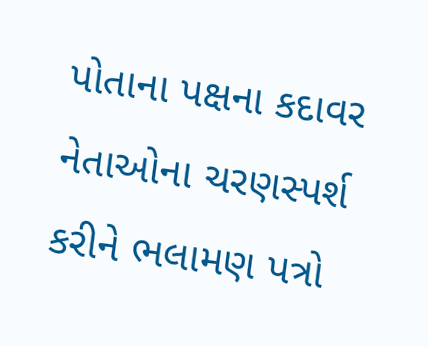પોતાના પક્ષના કદાવર નેતાઓના ચરણસ્પર્શ કરીને ભલામણ પત્રો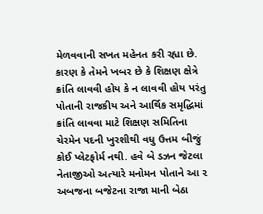મેળવવાની સખત મહેનત કરી રહ્યા છે. કારણ કે તેમને ખબર છે કે શિક્ષણ ક્ષેત્રે ક્રાંતિ લાવવી હોય કે ન લાવવી હોય પરંતુ પોતાની રાજકીય અને આર્થિક સમૃદ્ધિમાં ક્રાંતિ લાવવા માટે શિક્ષણ સમિતિના ચેરમેન પદની ખુરશીથી વધુ ઉત્તમ બીજું કોઈ પ્લેટફોર્મ નથી. હવે બે ડઝન જેટલા નેતાજીઓ અત્યારે મનોમન પોતાને આ ૨ અબજના બજેટના રાજા માની બેઠા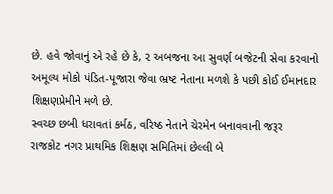છે. હવે જોવાનું એ રહે છે કે, ૨ અબજના આ સુવર્ણ બજેટની સેવા કરવાનો અમૂલ્ય મોકો પંડિત-પૂજારા જેવા ભ્રષ્ટ નેતાના મળશે કે પછી કોઈ ઈમાનદાર શિક્ષણપ્રેમીને મળે છે.
સ્વચ્છ છબી ધરાવતાં કર્મઠ, વરિષ્ઠ નેતાને ચેરમેન બનાવવાની જરૂર
રાજકોટ નગર પ્રાથમિક શિક્ષણ સમિતિમાં છેલ્લી બે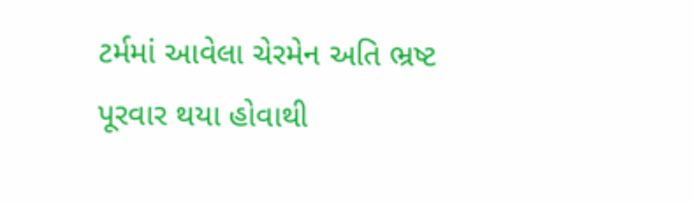ટર્મમાં આવેલા ચેરમેન અતિ ભ્રષ્ટ પૂરવાર થયા હોવાથી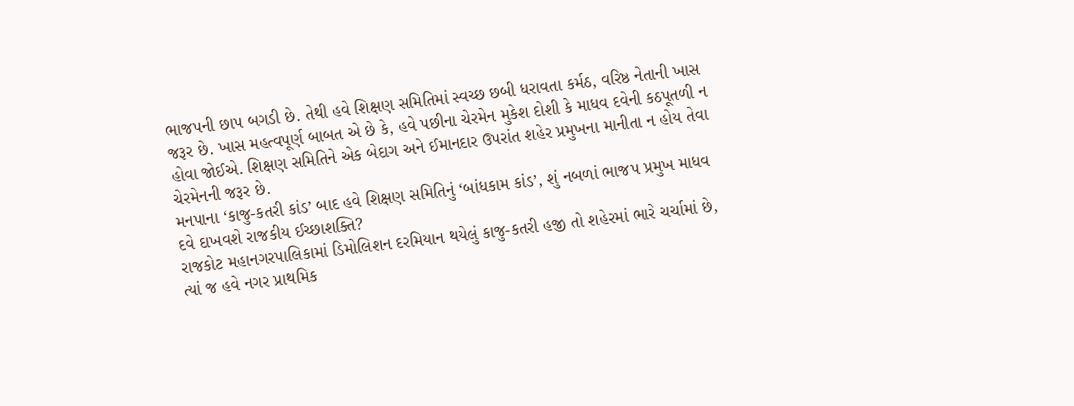ભાજપની છાપ બગડી છે. તેથી હવે શિક્ષણ સમિતિમાં સ્વચ્છ છબી ધરાવતા કર્મઠ, વરિષ્ઠ નેતાની ખાસ જરૂર છે. ખાસ મહત્વપૂર્ણ બાબત એ છે કે, હવે પછીના ચેરમેન મુકેશ દોશી કે માધવ દવેની કઠપૂતળી ન હોવા જોઈએ. શિક્ષણ સમિતિને એક બેદાગ અને ઈમાનદાર ઉપરાંત શહેર પ્રમુખના માનીતા ન હોય તેવા ચેરમેનની જરૂર છે.
મનપાના ‘કાજુ-કતરી કાંડ’ બાદ હવે શિક્ષણ સમિતિનું ‘બાંધકામ કાંડ’, શું નબળાં ભાજપ પ્રમુખ માધવ દવે દાખવશે રાજકીય ઈચ્છાશક્તિ?
રાજકોટ મહાનગરપાલિકામાં ડિમોલિશન દરમિયાન થયેલું કાજુ-કતરી હજી તો શહેરમાં ભારે ચર્ચામાં છે, ત્યાં જ હવે નગર પ્રાથમિક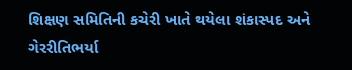શિક્ષણ સમિતિની કચેરી ખાતે થયેલા શંકાસ્પદ અને ગેરરીતિભર્યા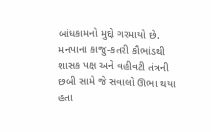બાંધકામનો મુદ્દો ગરમાયો છે. મનપાના કાજુ-કતરી કૌભાંડથી શાસક પક્ષ અને વહીવટી તંત્રની છબી સામે જે સવાલો ઊભા થયા હતા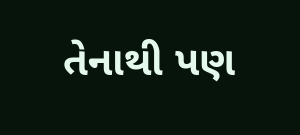તેનાથી પણ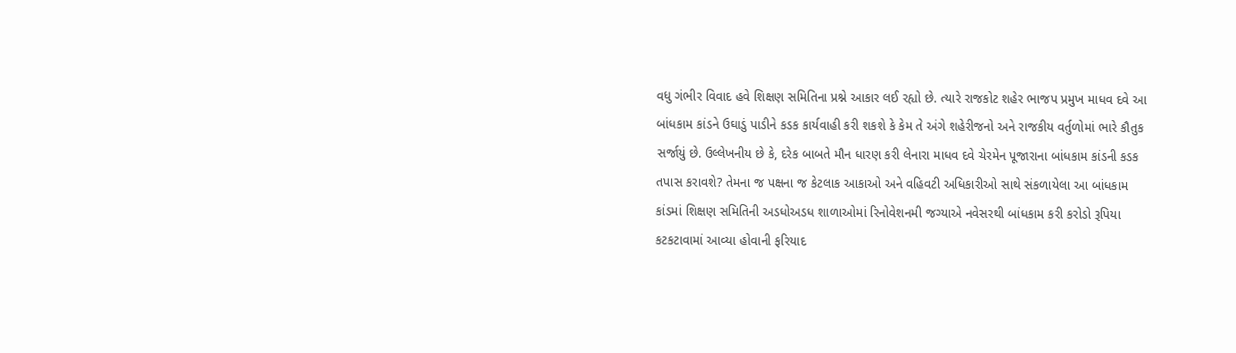વધુ ગંભીર વિવાદ હવે શિક્ષણ સમિતિના પ્રશ્ને આકાર લઈ રહ્યો છે. ત્યારે રાજકોટ શહેર ભાજપ પ્રમુખ માધવ દવે આ બાંધકામ કાંડને ઉઘાડું પાડીને કડક કાર્યવાહી કરી શકશે કે કેમ તે અંગે શહેરીજનો અને રાજકીય વર્તુળોમાં ભારે કૌતુક સર્જાયું છે. ઉલ્લેખનીય છે કે, દરેક બાબતે મૌન ધારણ કરી લેનારા માધવ દવે ચેરમેન પૂજારાના બાંધકામ કાંડની કડક તપાસ કરાવશે? તેમના જ પક્ષના જ કેટલાક આકાઓ અને વહિવટી અધિકારીઓ સાથે સંકળાયેલા આ બાંધકામ કાંડમાં શિક્ષણ સમિતિની અડધોઅડધ શાળાઓમાં રિનોવેશનમી જગ્યાએ નવેસરથી બાંધકામ કરી કરોડો રૂપિયા કટકટાવામાં આવ્યા હોવાની ફરિયાદ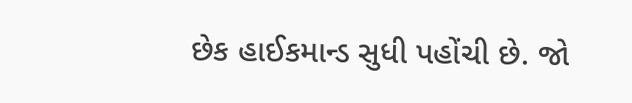છેક હાઈકમાન્ડ સુધી પહોંચી છે. જો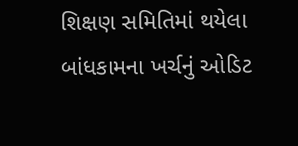શિક્ષણ સમિતિમાં થયેલા બાંધકામના ખર્ચનું ઓડિટ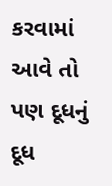કરવામાં આવે તો પણ દૂધનું દૂધ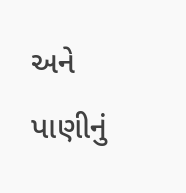અને પાણીનું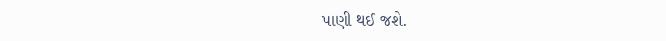પાણી થઈ જશે.